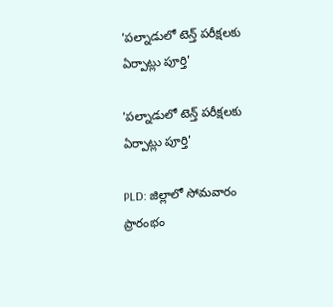'పల్నాడులో టెన్త్ పరీక్షలకు ఏర్పాట్లు పూర్తి'

'పల్నాడులో టెన్త్ పరీక్షలకు ఏర్పాట్లు పూర్తి'

PLD: జిల్లాలో సోమవారం ప్రారంభం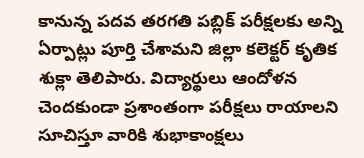కానున్న పదవ తరగతి పబ్లిక్ పరీక్షలకు అన్ని ఏర్పాట్లు పూర్తి చేశామని జిల్లా కలెక్టర్ కృతిక శుక్లా తెలిపారు. విద్యార్థులు ఆందోళన చెందకుండా ప్రశాంతంగా పరీక్షలు రాయాలని సూచిస్తూ వారికి శుభాకాంక్షలు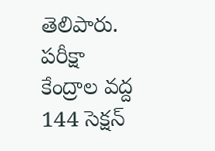తెలిపారు. పరీక్షా కేంద్రాల వద్ద 144 సెక్షన్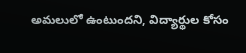అమలులో ఉంటుందని, విద్యార్థుల కోసం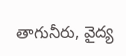తాగునీరు, వైద్య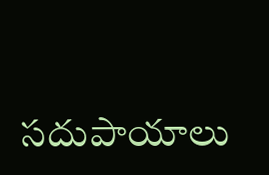సదుపాయాలు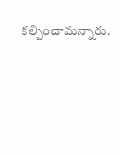కల్పించామన్నారు.